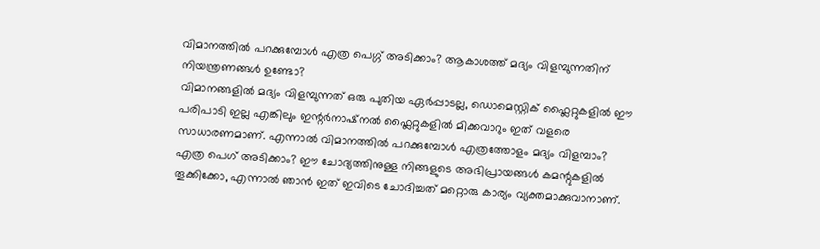വിമാനത്തിൽ പറക്കുമ്പോൾ എത്ര പെഗ്ഗ് അടിക്കാം? ആകാശത്ത് മദ്യം വിളമ്പുന്നതിന് നിയന്ത്രണങ്ങൾ ഉണ്ടോ?
വിമാനങ്ങളിൽ മദ്യം വിളമ്പുന്നത് ഒരു പുതിയ ഏർപ്പാടല്ല, ഡൊമെസ്റ്റിക് ഫ്ലൈറ്റുകളിൽ ഈ പരിപാടി ഇല്ല എങ്കിലും ഇന്റർനാഷ്നൽ ഫ്ലൈറ്റുകളിൽ മിക്കവാറും ഇത് വളരെ സാധാരണമാണ്. എന്നാൽ വിമാനത്തിൽ പറക്കുമ്പോൾ എത്രത്തോളം മദ്യം വിളമ്പാം? എത്ര പെഗ് അടിക്കാം? ഈ ചോദ്യത്തിനുള്ള നിങ്ങളുടെ അഭിപ്രായങ്ങൾ കമന്റുകളിൽ തൂക്കിക്കോ, എന്നാൽ ഞാൻ ഇത് ഇവിടെ ചോദിച്ചത് മറ്റൊരു കാര്യം വ്യക്തമാക്കുവാനാണ്.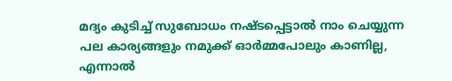മദ്യം കുടിച്ച് സുബോധം നഷ്ടപ്പെട്ടാൽ നാം ചെയ്യുന്ന പല കാര്യങ്ങളും നമുക്ക് ഓർമ്മപോലും കാണില്ല, എന്നാൽ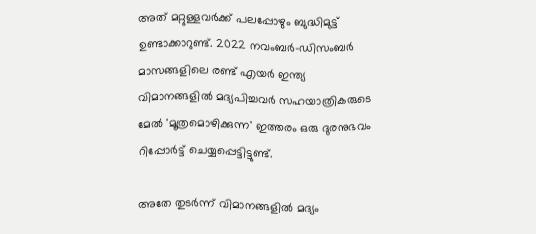അത് മറ്റുള്ളവർക്ക് പലപ്പോഴും ബുദ്ധിമുട്ട് ഉണ്ടാക്കാറുണ്ട്. 2022 നവംബർ-ഡിസംബർ മാസങ്ങളിലെ രണ്ട് എയർ ഇന്ത്യ വിമാനങ്ങളിൽ മദ്യപിച്ചവർ സഹയാത്രികരുടെ മേൽ 'മൂത്രമൊഴിക്കുന്ന' ഇത്തരം ഒരു ദുരനുഭവം റിപ്പോർട്ട് ചെയ്യപ്പെട്ടിട്ടുണ്ട്.

അതേ തുടർന്ന് വിമാനങ്ങളിൽ മദ്യം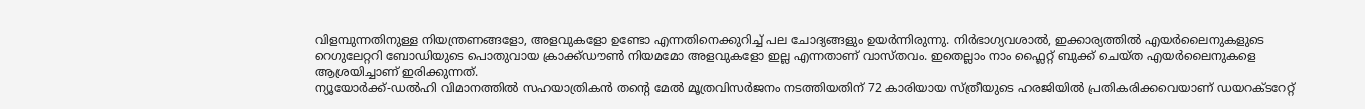വിളമ്പുന്നതിനുള്ള നിയന്ത്രണങ്ങളോ, അളവുകളോ ഉണ്ടോ എന്നതിനെക്കുറിച്ച് പല ചോദ്യങ്ങളും ഉയർന്നിരുന്നു. നിർഭാഗ്യവശാൽ, ഇക്കാര്യത്തിൽ എയർലൈനുകളുടെ റെഗുലേറ്ററി ബോഡിയുടെ പൊതുവായ ക്രാക്ക്ഡൗൺ നിയമമോ അളവുകളോ ഇല്ല എന്നതാണ് വാസ്തവം. ഇതെല്ലാം നാം ഫ്ലൈറ്റ് ബുക്ക് ചെയ്ത എയർലൈനുകളെ ആശ്രയിച്ചാണ് ഇരിക്കുന്നത്.
ന്യൂയോർക്ക്-ഡൽഹി വിമാനത്തിൽ സഹയാത്രികൻ തന്റെ മേൽ മൂത്രവിസർജനം നടത്തിയതിന് 72 കാരിയായ സ്ത്രീയുടെ ഹരജിയിൽ പ്രതികരിക്കവെയാണ് ഡയറക്ടറേറ്റ്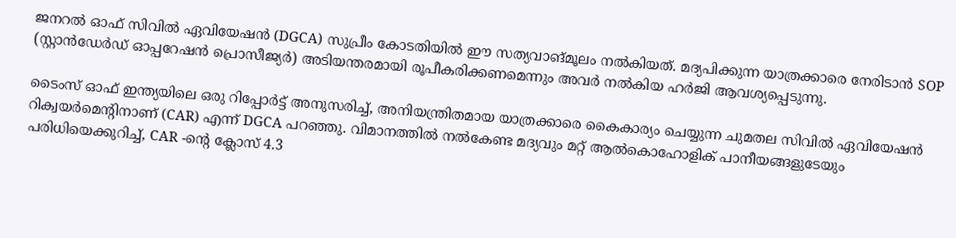ജനറൽ ഓഫ് സിവിൽ ഏവിയേഷൻ (DGCA) സുപ്രീം കോടതിയിൽ ഈ സത്യവാങ്മൂലം നൽകിയത്. മദ്യപിക്കുന്ന യാത്രക്കാരെ നേരിടാൻ SOP (സ്റ്റാൻഡേർഡ് ഓപ്പറേഷൻ പ്രൊസീജ്യർ) അടിയന്തരമായി രൂപീകരിക്കണമെന്നും അവർ നൽകിയ ഹർജി ആവശ്യപ്പെടുന്നു.

ടൈംസ് ഓഫ് ഇന്ത്യയിലെ ഒരു റിപ്പോർട്ട് അനുസരിച്ച്, അനിയന്ത്രിതമായ യാത്രക്കാരെ കൈകാര്യം ചെയ്യുന്ന ചുമതല സിവിൽ ഏവിയേഷൻ റിക്വയർമെന്റിനാണ് (CAR) എന്ന് DGCA പറഞ്ഞു. വിമാനത്തിൽ നൽകേണ്ട മദ്യവും മറ്റ് ആൽകൊഹോളിക് പാനീയങ്ങളുടേയും പരിധിയെക്കുറിച്ച്, CAR -ൻ്റെ ക്ലോസ് 4.3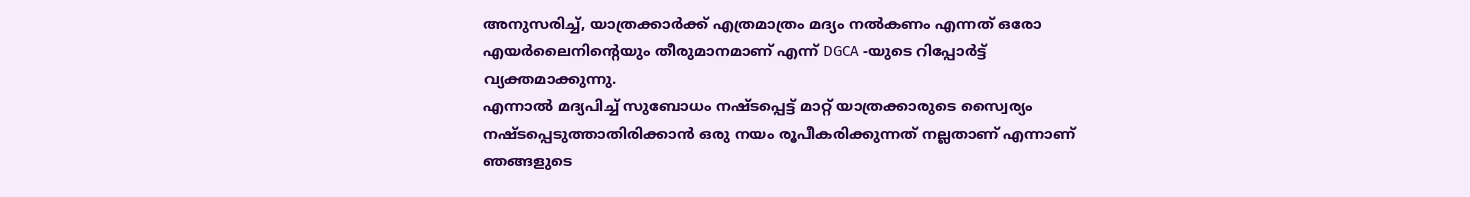അനുസരിച്ച്, യാത്രക്കാർക്ക് എത്രമാത്രം മദ്യം നൽകണം എന്നത് ഒരോ എയർലൈനിന്റെയും തീരുമാനമാണ് എന്ന് DGCA -യുടെ റിപ്പോർട്ട് വ്യക്തമാക്കുന്നു.
എന്നാൽ മദ്യപിച്ച് സുബോധം നഷ്ടപ്പെട്ട് മാറ്റ് യാത്രക്കാരുടെ സ്വൈര്യം നഷ്ടപ്പെടുത്താതിരിക്കാൻ ഒരു നയം രൂപീകരിക്കുന്നത് നല്ലതാണ് എന്നാണ് ഞങ്ങളുടെ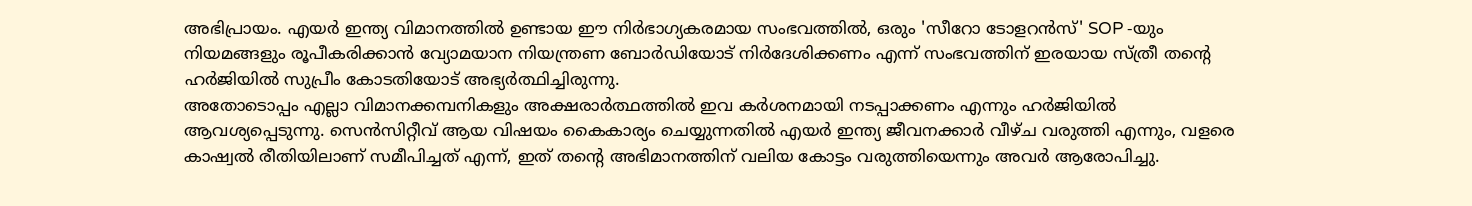അഭിപ്രായം. എയർ ഇന്ത്യ വിമാനത്തിൽ ഉണ്ടായ ഈ നിർഭാഗ്യകരമായ സംഭവത്തിൽ, ഒരും 'സീറോ ടോളറൻസ്' SOP -യും നിയമങ്ങളും രൂപീകരിക്കാൻ വ്യോമയാന നിയന്ത്രണ ബോർഡിയോട് നിർദേശിക്കണം എന്ന് സംഭവത്തിന് ഇരയായ സ്ത്രീ തൻ്റെ ഹർജിയിൽ സുപ്രീം കോടതിയോട് അഭ്യർത്ഥിച്ചിരുന്നു.
അതോടൊപ്പം എല്ലാ വിമാനക്കമ്പനികളും അക്ഷരാർത്ഥത്തിൽ ഇവ കർശനമായി നടപ്പാക്കണം എന്നും ഹർജിയിൽ ആവശ്യപ്പെടുന്നു. സെൻസിറ്റീവ് ആയ വിഷയം കൈകാര്യം ചെയ്യുന്നതിൽ എയർ ഇന്ത്യ ജീവനക്കാർ വീഴ്ച വരുത്തി എന്നും, വളരെ കാഷ്വൽ രീതിയിലാണ് സമീപിച്ചത് എന്ന്, ഇത് തൻ്റെ അഭിമാനത്തിന് വലിയ കോട്ടം വരുത്തിയെന്നും അവർ ആരോപിച്ചു.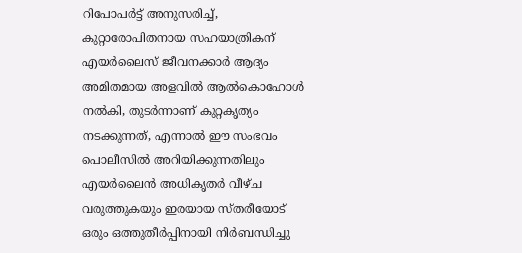റിപോപർട്ട് അനുസരിച്ച്, കുറ്റാരോപിതനായ സഹയാത്രികന് എയർലൈസ് ജീവനക്കാർ ആദ്യം അമിതമായ അളവിൽ ആൽകൊഹോൾ നൽകി, തുടർന്നാണ് കുറ്റകൃത്യം നടക്കുന്നത്, എന്നാൽ ഈ സംഭവം പൊലീസിൽ അറിയിക്കുന്നതിലും എയർലൈൻ അധികൃതർ വീഴ്ച വരുത്തുകയും ഇരയായ സ്തരീയോട് ഒരും ഒത്തുതീർപ്പിനായി നിർബന്ധിച്ചു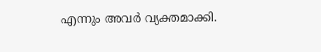എന്നും അവർ വ്യക്തമാക്കി.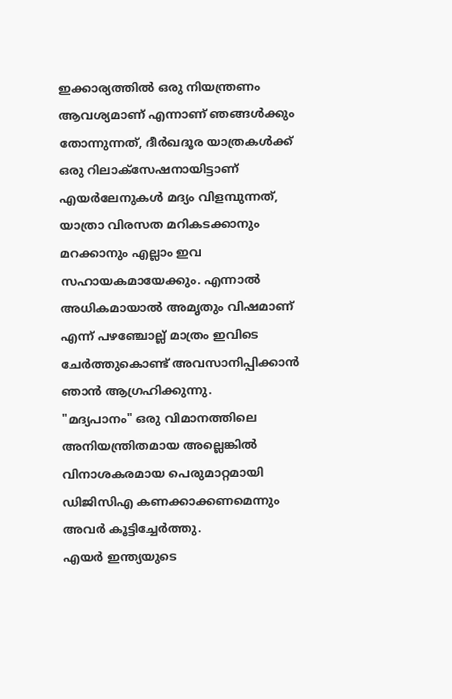ഇക്കാര്യത്തിൽ ഒരു നിയന്ത്രണം ആവശ്യമാണ് എന്നാണ് ഞങ്ങൾക്കും തോന്നുന്നത്, ദീർഖദൂര യാത്രകൾക്ക് ഒരു റിലാക്സേഷനായിട്ടാണ് എയർലേനുകൾ മദ്യം വിളമ്പുന്നത്, യാത്രാ വിരസത മറികടക്കാനും മറക്കാനും എല്ലാം ഇവ സഹായകമായേക്കും. എന്നാൽ അധികമായാൽ അമൃതും വിഷമാണ് എന്ന് പഴഞ്ചോല്ല് മാത്രം ഇവിടെ ചേർത്തുകൊണ്ട് അവസാനിപ്പിക്കാൻ ഞാൻ ആഗ്രഹിക്കുന്നു.
"മദ്യപാനം" ഒരു വിമാനത്തിലെ അനിയന്ത്രിതമായ അല്ലെങ്കിൽ വിനാശകരമായ പെരുമാറ്റമായി ഡിജിസിഎ കണക്കാക്കണമെന്നും അവർ കൂട്ടിച്ചേർത്തു.
എയർ ഇന്ത്യയുടെ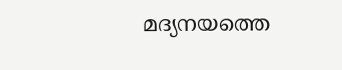മദ്യനയത്തെ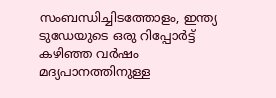സംബന്ധിച്ചിടത്തോളം, ഇന്ത്യ ടുഡേയുടെ ഒരു റിപ്പോർട്ട് കഴിഞ്ഞ വർഷം മദ്യപാനത്തിനുള്ള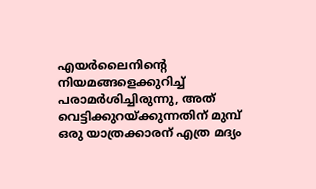എയർലൈനിൻ്റെ നിയമങ്ങളെക്കുറിച്ച് പരാമർശിച്ചിരുന്നു, അത് വെട്ടിക്കുറയ്ക്കുന്നതിന് മുമ്പ് ഒരു യാത്രക്കാരന് എത്ര മദ്യം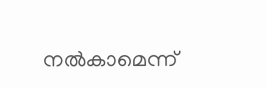നൽകാമെന്ന്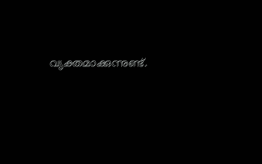വ്യക്തമാക്കുന്നുണ്ട്.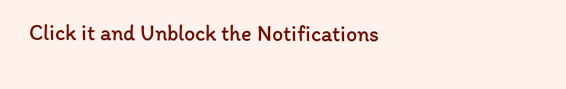Click it and Unblock the Notifications